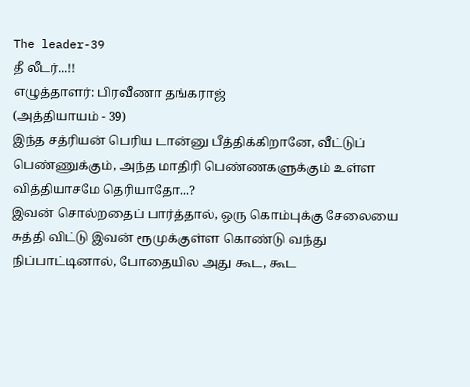The leader-39
தீ லீடர்...!!
எழுத்தாளர்: பிரவீணா தங்கராஜ்
(அத்தியாயம் - 39)
இந்த சத்ரியன் பெரிய டான்னு பீத்திக்கிறானே, வீட்டுப் பெண்ணுக்கும், அந்த மாதிரி பெண்ணகளுக்கும் உள்ள வித்தியாசமே தெரியாதோ...?
இவன் சொல்றதைப் பார்த்தால், ஒரு கொம்புக்கு சேலையை சுத்தி விட்டு இவன் ரூமுக்குள்ள கொண்டு வந்து நிப்பாட்டினால், போதையில அது கூட, கூட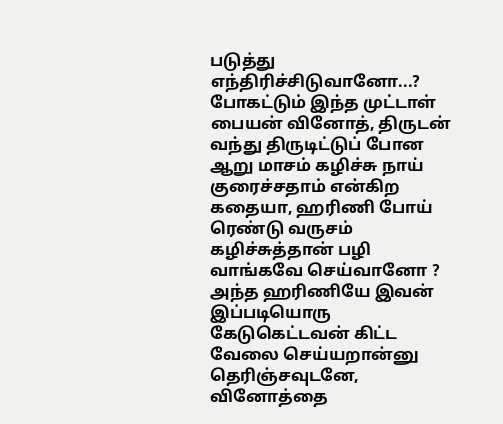படுத்து எந்திரிச்சிடுவானோ...?
போகட்டும் இந்த முட்டாள் பையன் வினோத், திருடன் வந்து திருடிட்டுப் போன ஆறு மாசம் கழிச்சு நாய் குரைச்சதாம் என்கிற கதையா, ஹரிணி போய் ரெண்டு வருசம் கழிச்சுத்தான் பழி வாங்கவே செய்வானோ ?
அந்த ஹரிணியே இவன் இப்படியொரு கேடுகெட்டவன் கிட்ட வேலை செய்யறான்னு தெரிஞ்சவுடனே, வினோத்தை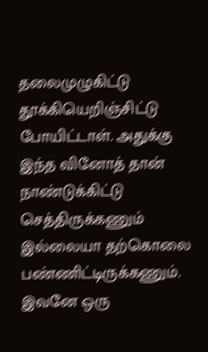தலைமுழுகிட்டு தூக்கியெறிஞ்சிட்டு போயிட்டாள். அதுக்கு இந்த வினோத் தான் நாண்டுக்கிட்டு செத்திருக்கணும் இல்லையா தற்கொலை பண்ணிட்டிருக்கணும். இவனே ஒரு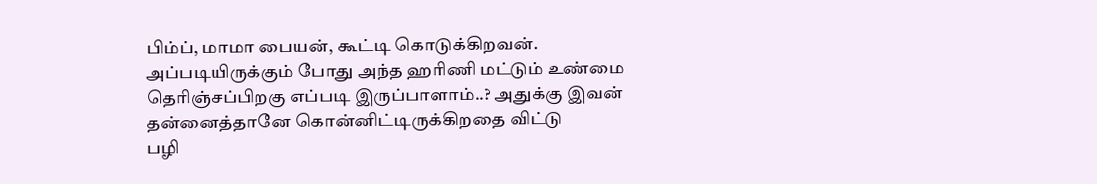பிம்ப், மாமா பையன், கூட்டி கொடுக்கிறவன். அப்படியிருக்கும் போது அந்த ஹரிணி மட்டும் உண்மை தெரிஞ்சப்பிறகு எப்படி இருப்பாளாம்..? அதுக்கு இவன் தன்னைத்தானே கொன்னிட்டிருக்கிறதை விட்டு
பழி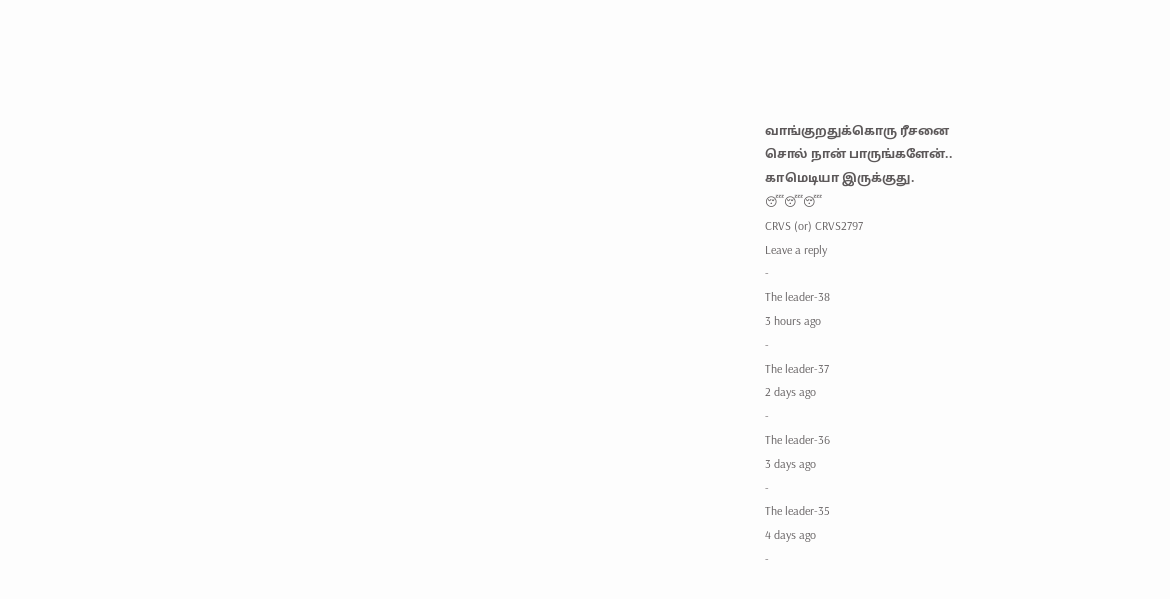வாங்குறதுக்கொரு ரீசனை
சொல் நான் பாருங்களேன்..
காமெடியா இருக்குது.
😴😴😴
CRVS (or) CRVS2797
Leave a reply
-
The leader-38
3 hours ago
-
The leader-37
2 days ago
-
The leader-36
3 days ago
-
The leader-35
4 days ago
-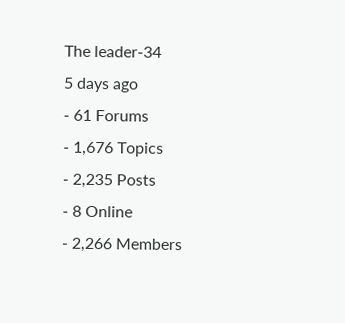The leader-34
5 days ago
- 61 Forums
- 1,676 Topics
- 2,235 Posts
- 8 Online
- 2,266 Members